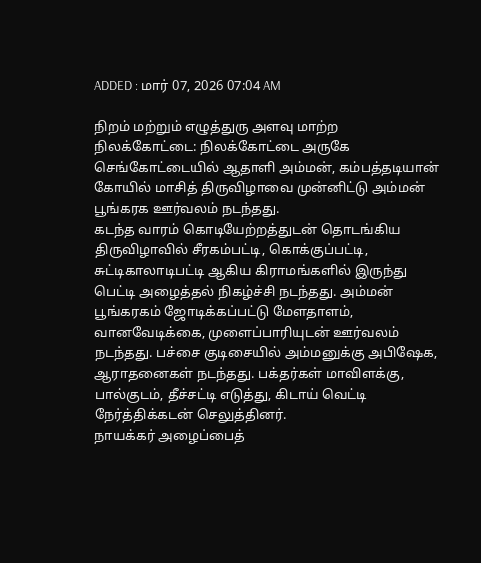ADDED : மார் 07, 2026 07:04 AM

நிறம் மற்றும் எழுத்துரு அளவு மாற்ற
நிலக்கோட்டை: நிலக்கோட்டை அருகே செங்கோட்டையில் ஆதாளி அம்மன், கம்பத்தடியான் கோயில் மாசித் திருவிழாவை முன்னிட்டு அம்மன் பூங்கரக ஊர்வலம் நடந்தது.
கடந்த வாரம் கொடியேற்றத்துடன் தொடங்கிய திருவிழாவில் சீரகம்பட்டி, கொக்குப்பட்டி, சுட்டிகாலாடிபட்டி ஆகிய கிராமங்களில் இருந்து பெட்டி அழைத்தல் நிகழ்ச்சி நடந்தது. அம்மன் பூங்கரகம் ஜோடிக்கப்பட்டு மேளதாளம், வானவேடிக்கை, முளைப்பாரியுடன் ஊர்வலம் நடந்தது. பச்சை குடிசையில் அம்மனுக்கு அபிஷேக, ஆராதனைகள் நடந்தது. பக்தர்கள் மாவிளக்கு, பால்குடம், தீச்சட்டி எடுத்து, கிடாய் வெட்டி நேர்த்திக்கடன் செலுத்தினர்.
நாயக்கர் அழைப்பைத்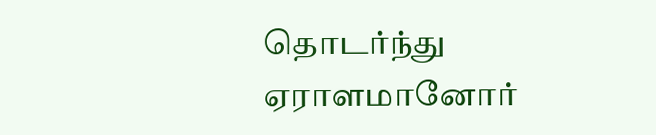தொடர்ந்து ஏராளமானோர்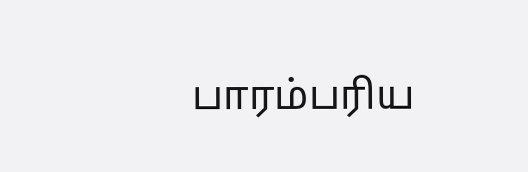பாரம்பரிய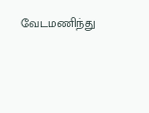வேடமணிந்து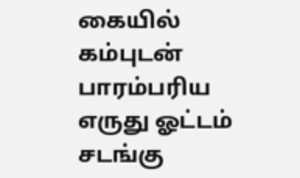கையில் கம்புடன் பாரம்பரிய எருது ஓட்டம் சடங்கு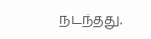நடந்தது.